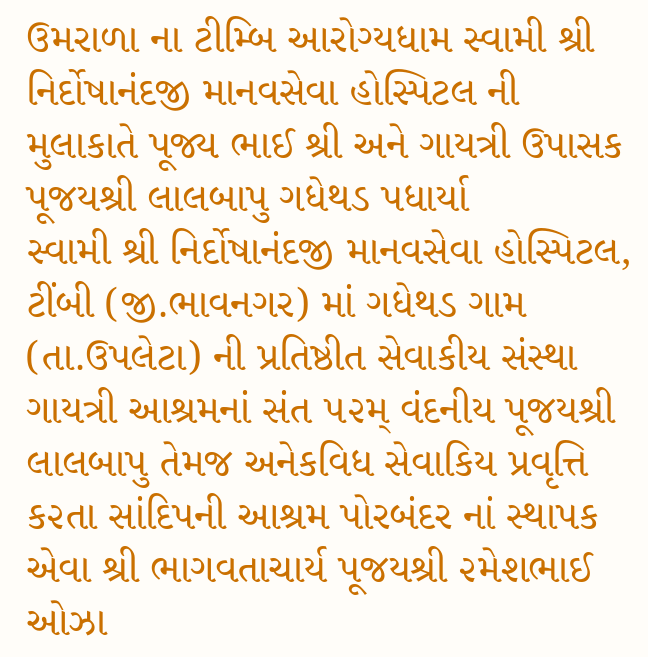ઉમરાળા ના ટીમ્બિ આરોગ્યધામ સ્વામી શ્રી નિર્દોષાનંદજી માનવસેવા હોસ્પિટલ ની મુલાકાતે પૂજ્ય ભાઈ શ્રી અને ગાયત્રી ઉપાસક પૂજયશ્રી લાલબાપુ ગધેથડ પધાર્યા
સ્વામી શ્રી નિર્દોષાનંદજી માનવસેવા હોસ્પિટલ, ટીંબી (જી.ભાવનગર) માં ગધેથડ ગામ (તા.ઉપલેટા) ની પ્રતિષ્ઠીત સેવાકીય સંસ્થા ગાયત્રી આશ્રમનાં સંત ૫૨મ્ વંદનીય પૂજયશ્રી લાલબાપુ તેમજ અનેકવિધ સેવાકિય પ્રવૃત્તિ ક૨તા સાંદિપની આશ્રમ પોરબંદર નાં સ્થાપક એવા શ્રી ભાગવતાચાર્ય પૂજયશ્રી ૨મેશભાઈ ઓઝા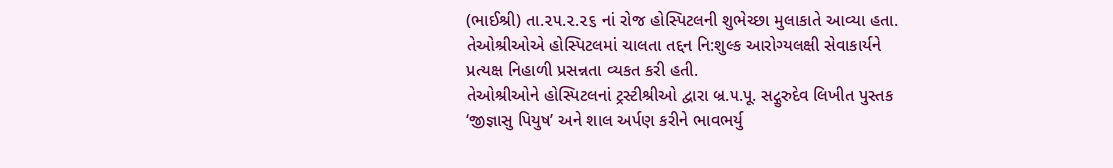(ભાઈશ્રી) તા.૨૫.૨.૨૬ નાં રોજ હોસ્પિટલની શુભેચ્છા મુલાકાતે આવ્યા હતા. તેઓશ્રીઓએ હોસ્પિટલમાં ચાલતા તદ્દન નિ:શુલ્ક આરોગ્યલક્ષી સેવાકાર્યને પ્રત્યક્ષ નિહાળી પ્રસન્નતા વ્યકત કરી હતી.
તેઓશ્રીઓને હોસ્પિટલનાં ટ્રસ્ટીશ્રીઓ દ્વારા બ્ર.૫.પૂ. સદ્ગુરુદેવ લિખીત પુસ્તક ‘જીજ્ઞાસુ પિયુષ’ અને શાલ અર્પણ કરીને ભાવભર્યુ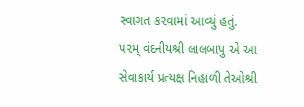સ્વાગત ક૨વામાં આવ્યું હતું.
૫૨મ્ વંદનીયશ્રી લાલબાપુ એ આ સેવાકાર્ય પ્રત્યક્ષ નિહાળી તેઓશ્રી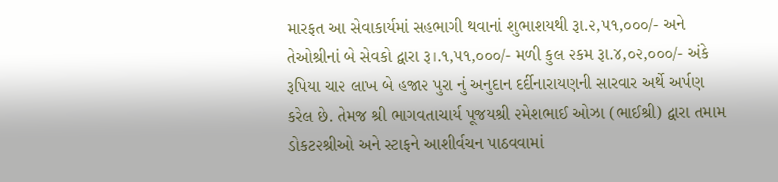મારફત આ સેવાકાર્યમાં સહભાગી થવાનાં શુભાશયથી રૂા.૨,૫૧,૦૦૦/- અને તેઓશ્રીનાં બે સેવકો દ્વારા રૂ।.૧,૫૧,૦૦૦/- મળી કુલ ૨કમ રૂા.૪,૦૨,૦૦૦/- અંકે રૂપિયા ચા૨ લાખ બે હજા૨ પુરા નું અનુદાન દર્દીનારાયણની સારવાર અર્થે અર્પણ કરેલ છે. તેમજ શ્રી ભાગવતાચાર્ય પૂજયશ્રી ૨મેશભાઈ ઓઝા (ભાઈશ્રી) દ્વારા તમામ ડોકટ૨શ્રીઓ અને સ્ટાફને આશીર્વચન પાઠવવામાં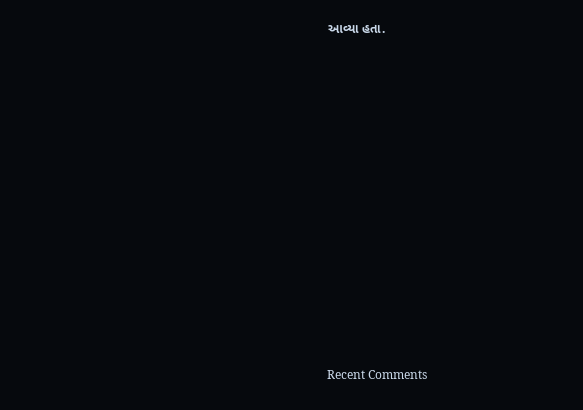આવ્યા હતા.
















Recent Comments